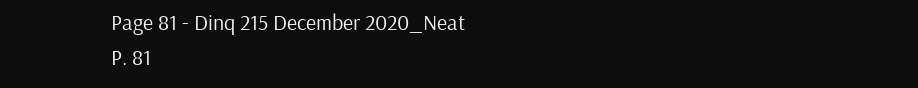Page 81 - Dinq 215 December 2020_Neat
P. 81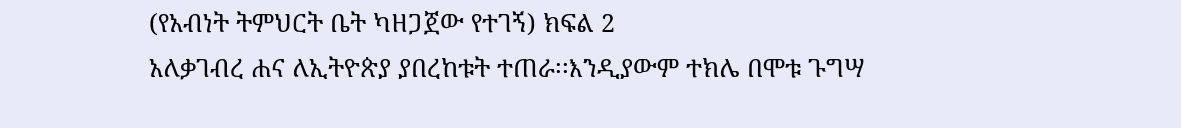(የአብነት ትምህርት ቤት ካዘጋጀው የተገኝ) ክፍል 2
አለቃገብረ ሐና ለኢትዮጵያ ያበረከቱት ተጠራ፡፡እንዲያውም ተክሌ በሞቱ ጉግሣ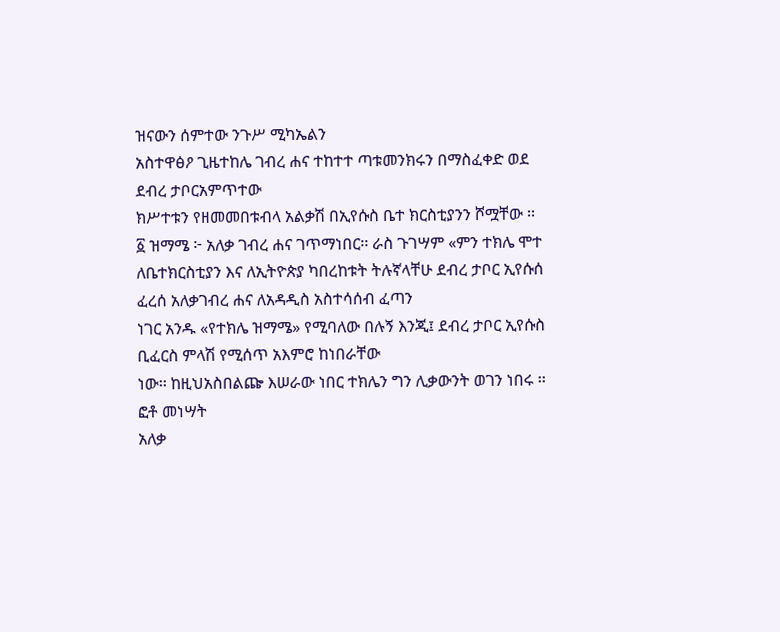ዝናውን ሰምተው ንጉሥ ሚካኤልን
አስተዋፅዖ ጊዜተከሌ ገብረ ሐና ተከተተ ጣቱመንክሩን በማስፈቀድ ወደ ደብረ ታቦርአምጥተው
ክሥተቱን የዘመመበቱብላ አልቃሽ በኢየሱስ ቤተ ክርስቲያንን ሾሟቸው ፡፡
፩ ዝማሜ ፦ አለቃ ገብረ ሐና ገጥማነበር፡፡ ራስ ጉገሣም «ምን ተክሌ ሞተ
ለቤተክርስቲያን እና ለኢትዮጵያ ካበረከቱት ትሉኛላቸሁ ደብረ ታቦር ኢየሱሰ ፈረሰ አለቃገብረ ሐና ለአዳዲስ አስተሳሰብ ፈጣን
ነገር አንዱ «የተክሌ ዝማሜ» የሚባለው በሉኝ እንጂ፤ ደብረ ታቦር ኢየሱስ ቢፈርስ ምላሽ የሚሰጥ አእምሮ ከነበራቸው
ነው፡፡ ከዚህአስበልጬ እሠራው ነበር ተክሌን ግን ሊቃውንት ወገን ነበሩ ፡፡ ፎቶ መነሣት
አለቃ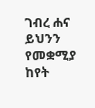ገብረ ሐና ይህንን የመቋሚያ ከየት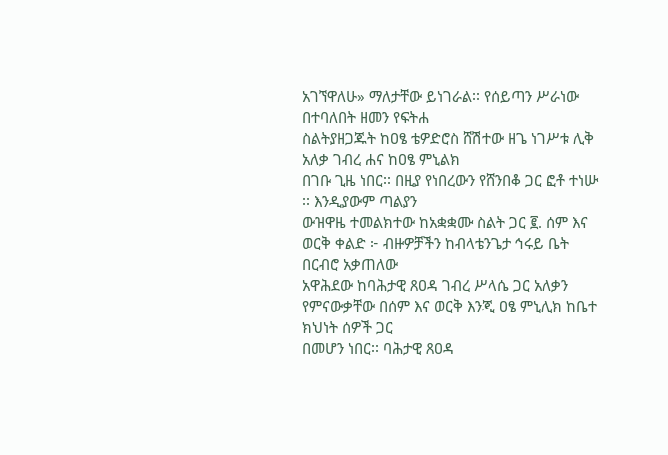አገኘዋለሁ» ማለታቸው ይነገራል፡፡ የሰይጣን ሥራነው በተባለበት ዘመን የፍትሐ
ስልትያዘጋጁት ከዐፄ ቴዎድሮስ ሸሽተው ዘጌ ነገሥቱ ሊቅ አለቃ ገብረ ሐና ከዐፄ ምኒልክ
በገቡ ጊዜ ነበር፡፡ በዚያ የነበረውን የሸንበቆ ጋር ፎቶ ተነሡ ፡፡ እንዲያውም ጣልያን
ውዝዋዜ ተመልክተው ከአቋቋሙ ስልት ጋር ፪. ሰም እና ወርቅ ቀልድ ፦ ብዙዎቻችን ከብላቴንጌታ ኅሩይ ቤት በርብሮ አቃጠለው
አዋሕደው ከባሕታዊ ጸዐዳ ገብረ ሥላሴ ጋር አለቃን የምናውቃቸው በሰም እና ወርቅ እንጂ ዐፄ ምኒሊክ ከቤተ ክህነት ሰዎች ጋር
በመሆን ነበር፡፡ ባሕታዊ ጸዐዳ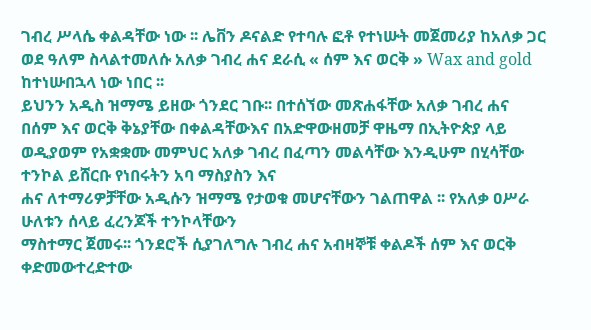ገብረ ሥላሴ ቀልዳቸው ነው ፡፡ ሌቨን ዶናልድ የተባሉ ፎቶ የተነሡት መጀመሪያ ከአለቃ ጋር
ወደ ዓለም ስላልተመለሱ አለቃ ገብረ ሐና ደራሲ « ሰም እና ወርቅ » Wax and gold ከተነሡበኋላ ነው ነበር ፡፡
ይህንን አዲስ ዝማሜ ይዘው ጎንደር ገቡ፡፡ በተሰኘው መጽሐፋቸው አለቃ ገብረ ሐና
በሰም እና ወርቅ ቅኔያቸው በቀልዳቸውእና በአድዋውዘመቻ ዋዜማ በኢትዮጵያ ላይ
ወዲያወም የአቋቋሙ መምህር አለቃ ገብረ በፈጣን መልሳቸው እንዲሁም በሂሳቸው ተንኮል ይሸርቡ የነበሩትን አባ ማስያስን እና
ሐና ለተማሪዎቻቸው አዲሱን ዝማሜ የታወቁ መሆናቸውን ገልጠዋል ፡፡ የአለቃ ዐሥራ ሁለቱን ሰላይ ፈረንጆች ተንኮላቸውን
ማስተማር ጀመሩ፡፡ ጎንደሮች ሲያገለግሉ ገብረ ሐና አብዛኞቹ ቀልዶች ሰም እና ወርቅ ቀድመውተረድተው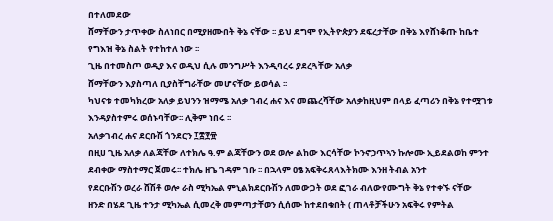በተለመደው
ሸማቸውን ታጥቀው ስለነበር በሚያዘሙበት ቅኔ ናቸው ፡፡ ይህ ደግሞ የኢትዮጵያን ደፍረታቸው በቅኔ እየሸነቆጡ ከቤተ
የግእዝ ቅኔ ስልት የተከተለ ነው ፡፡
ጊዜ በተመስጦ ወዲያ እና ወዲህ ሲሉ መንግሥት እንዲባረሩ ያደረጓቸው አለቃ
ሸማቸውን እያስጣለ ቢያስቸግራቸው መሆናቸው ይወሳል ፡፡
ካህናቱ ተመካክረው አለቃ ይህንን ዝማሜ አለቃ ገብረ ሐና እና መጨረሻቸው አለቃከዚህም በላይ ፈጣሪን በቅኔ የተሟገቱ
እንዳያስተምሩ ወሰኑባቸው፡፡ ሊቅም ነበሩ ፡፡
አለቃገብረ ሐና ደርቡሽ ጎንደርን ፲፰፻፹
በዚሀ ጊዜ አለቃ ለልጃቸው ለተክሌ ዓ.ም ልጃቸውን ወደ ወሎ ልከው እርሳቸው ኮንኖኃጥኣን ኩሎሙ ኢይደልወከ ምንተ
ደብቀው ማስተማር ጀመሩ፡፡ ተክሌ ዘጌ ገዳም ገቡ ፡፡ በኋላም ዐፄ አፍቅሩጸላእትክሙ እንዘ ትብል አንተ
የደርቡሽን ወረራ ሸሽቶ ወሎ ራስ ሚካኤል ምኒልክደርቡሽን ለመውጋት ወደ ፎገራ ብለውየሙግት ቅኔ የተቀኙ ናቸው
ዘንድ በሄደ ጊዜ ተንታ ሚካኤል ሲመረቅ መምጣታቸወን ሲሰሙ ከተደበቁበት ( ጠላቶቻችሁን አፍቅሩ የምትል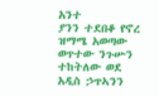አንተ
ያንን ተደበቆ የኖረ ዝማሜ አወጣው ወጥተው ንጉሡን ተከትለው ወደ አዲስ ኃጥኣንን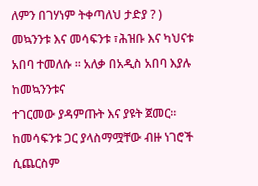ለምን በገሃነም ትቀጣለህ ታድያ ? )
መኳንንቱ እና መሳፍንቱ ፣ሕዝቡ እና ካህናቱ አበባ ተመለሱ ፡፡ አለቃ በአዲስ አበባ እያሉ ከመኳንንቱና
ተገርመው ያዳምጡት እና ያዩት ጀመር፡፡ ከመሳፍንቱ ጋር ያላስማሟቸው ብዙ ነገሮች
ሲጨርስም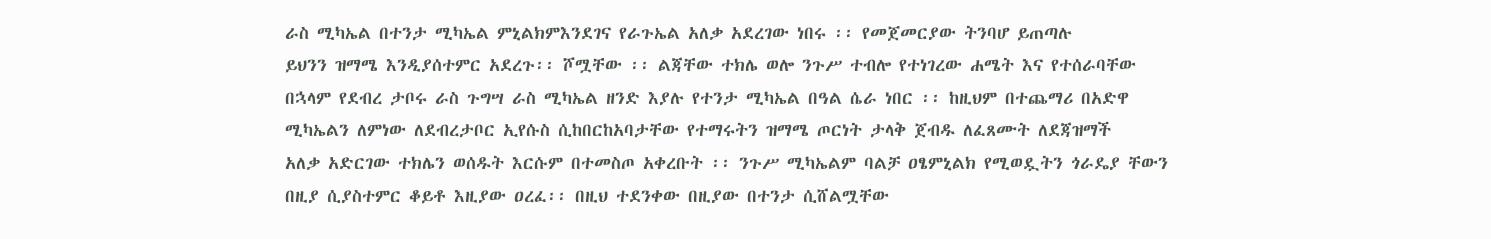ራስ ሚካኤል በተንታ ሚካኤል ምኒልክምእንደገና የራጉኤል አለቃ አደረገው ነበሩ ፡፡ የመጀመርያው ትንባሆ ይጠጣሉ
ይህንን ዝማሜ እንዲያሰተምር አደረጉ፡፡ ሾሟቸው ፡፡ ልጃቸው ተክሌ ወሎ ንጉሥ ተብሎ የተነገረው ሐሜት እና የተሰራባቸው
በኋላም የደብረ ታቦሩ ራስ ጉግሣ ራስ ሚካኤል ዘንድ እያሉ የተንታ ሚካኤል በዓል ሴራ ነበር ፡፡ ከዚህም በተጨማሪ በአድዋ
ሚካኤልን ለምነው ለደብረታቦር ኢየሱስ ሲከበርከአባታቸው የተማሩትን ዝማሜ ጦርነት ታላቅ ጀብዱ ለፈጸሙት ለደጃዝማች
አለቃ አድርገው ተክሌን ወሰዱት እርሱም በተመስጦ አቀረቡት ፡፡ ንጉሥ ሚካኤልም ባልቻ ዐፄምኒልክ የሚወዷትን ጎራዴያ ቸውን
በዚያ ሲያስተምር ቆይቶ እዚያው ዐረፈ፡፡ በዚህ ተደንቀው በዚያው በተንታ ሲሸልሟቸው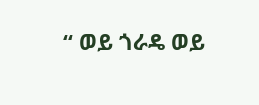“ ወይ ጎራዴ ወይ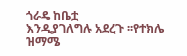ጎራዴ ከቤቷ
እንዲያገለግሉ አደረጉ ፡፡የተክሌ ዝማሜ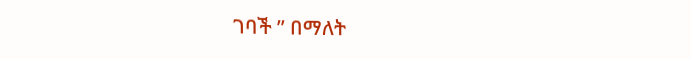ገባች ” በማለት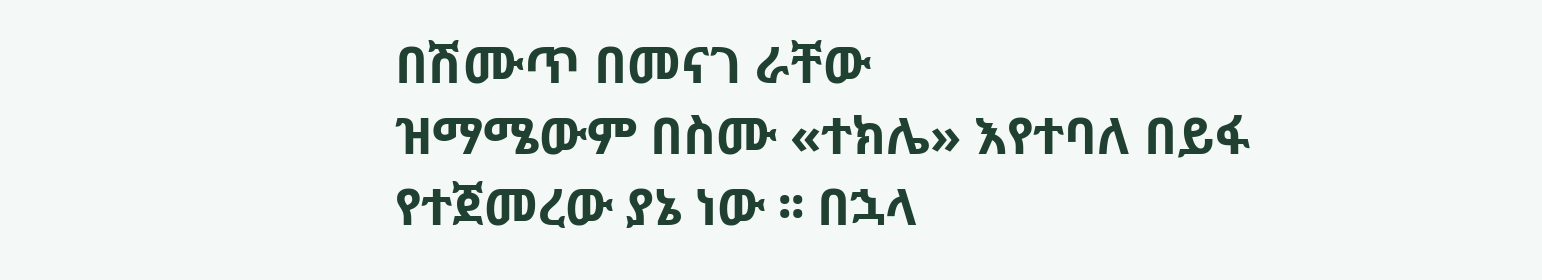በሽሙጥ በመናገ ራቸው
ዝማሜውም በስሙ «ተክሌ» እየተባለ በይፋ የተጀመረው ያኔ ነው ፡፡ በኋላ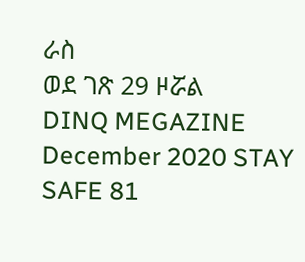ራስ
ወደ ገጽ 29 ዞሯል
DINQ MEGAZINE December 2020 STAY SAFE 81